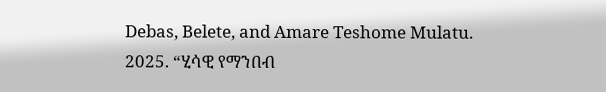Debas, Belete, and Amare Teshome Mulatu. 2025. “ሂሳዊ የማንበብ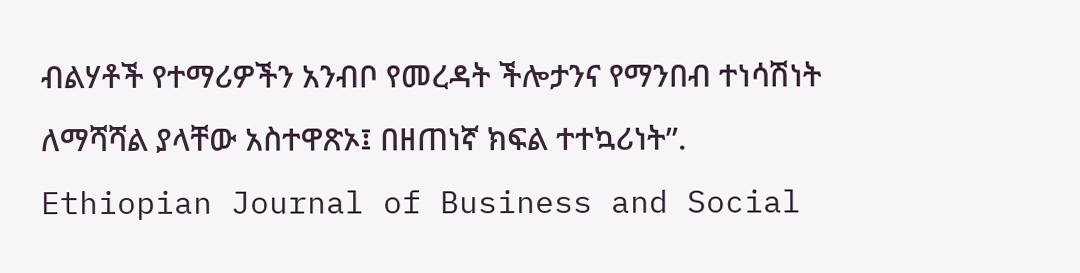ብልሃቶች የተማሪዎችን አንብቦ የመረዳት ችሎታንና የማንበብ ተነሳሽነት ለማሻሻል ያላቸው አስተዋጽኦ፤ በዘጠነኛ ክፍል ተተኳሪነት”. Ethiopian Journal of Business and Social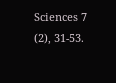Sciences 7 (2), 31-53.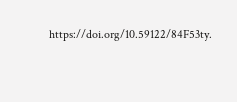https://doi.org/10.59122/84F53ty.